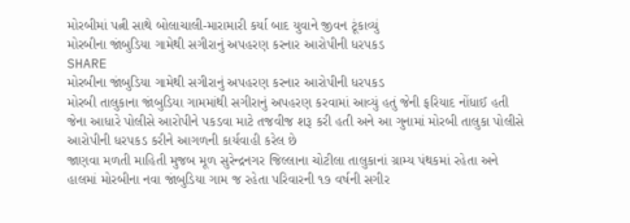મોરબીમાં પત્ની સાથે બોલાચાલી-મારામારી કર્યા બાદ યુવાને જીવન ટૂંકાવ્યું
મોરબીના જાંબુડિયા ગામેથી સગીરાનું અપહરણ કરનાર આરોપીની ધરપકડ
SHARE
મોરબીના જાંબુડિયા ગામેથી સગીરાનું અપહરણ કરનાર આરોપીની ધરપકડ
મોરબી તાલુકાના જાંબુડિયા ગામમાંથી સગીરાનું અપહરણ કરવામાં આવ્યું હતું જેની ફરિયાદ નોંધાઈ હતી જેના આધારે પોલીસે આરોપીને પકડવા માટે તજવીજ શરૂ કરી હતી અને આ ગુનામાં મોરબી તાલુકા પોલીસે આરોપીની ધરપકડ કરીને આગળની કાર્યવાહી કરેલ છે
જાણવા મળતી માહિતી મુજબ મૂળ સુરેન્દ્રનગર જિલ્લાના ચોટીલા તાલુકાનાં ગ્રામ્ય પંથકમાં રહેતા અને હાલમાં મોરબીના નવા જાંબુડિયા ગામ જ રહેતા પરિવારની ૧૭ વર્ષની સગીર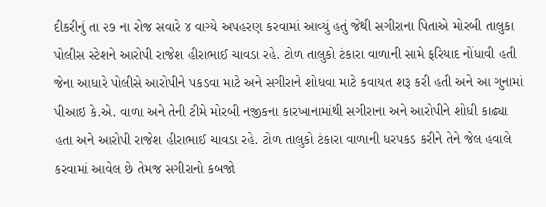દીકરીનું તા ૨૭ ના રોજ સવારે ૪ વાગ્યે અપહરણ કરવામાં આવ્યું હતું જેથી સગીરાના પિતાએ મોરબી તાલુકા પોલીસ સ્ટેશને આરોપી રાજેશ હીરાભાઈ ચાવડા રહે. ટોળ તાલુકો ટંકારા વાળાની સામે ફરિયાદ નોંધાવી હતી જેના આધારે પોલીસે આરોપીને પકડવા માટે અને સગીરાને શોધવા માટે કવાયત શરૂ કરી હતી અને આ ગુનામાં પીઆઇ કે.એ. વાળા અને તેની ટીમે મોરબી નજીકના કારખાનામાંથી સગીરાના અને આરોપીને શોધી કાઢ્યા હતા અને આરોપી રાજેશ હીરાભાઈ ચાવડા રહે. ટોળ તાલુકો ટંકારા વાળાની ધરપકડ કરીને તેને જેલ હવાલે કરવામાં આવેલ છે તેમજ સગીરાનો કબજો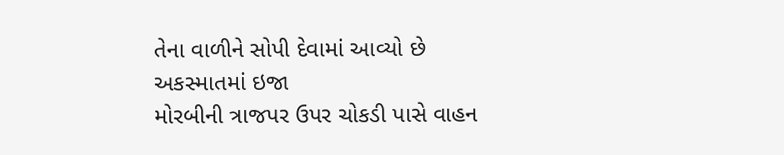તેના વાળીને સોપી દેવામાં આવ્યો છે
અકસ્માતમાં ઇજા
મોરબીની ત્રાજપર ઉપર ચોકડી પાસે વાહન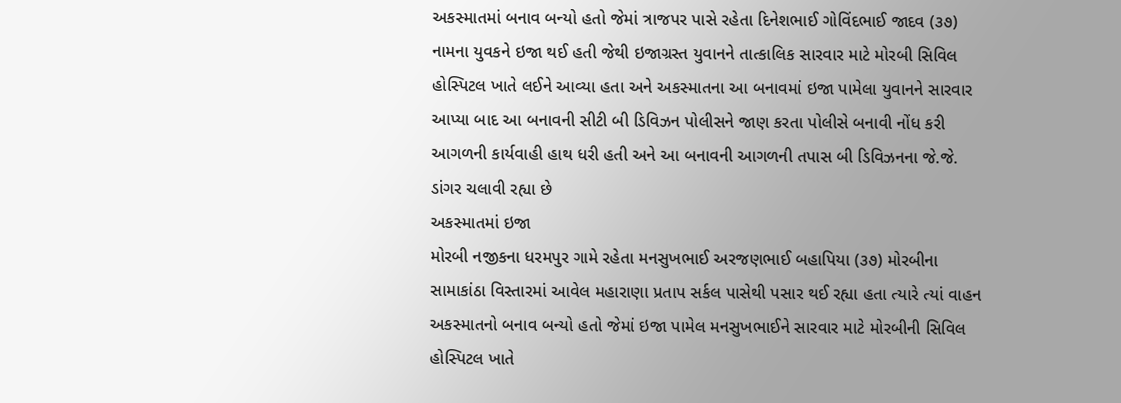અકસ્માતમાં બનાવ બન્યો હતો જેમાં ત્રાજપર પાસે રહેતા દિનેશભાઈ ગોવિંદભાઈ જાદવ (૩૭) નામના યુવકને ઇજા થઈ હતી જેથી ઇજાગ્રસ્ત યુવાનને તાત્કાલિક સારવાર માટે મોરબી સિવિલ હોસ્પિટલ ખાતે લઈને આવ્યા હતા અને અકસ્માતના આ બનાવમાં ઇજા પામેલા યુવાનને સારવાર આપ્યા બાદ આ બનાવની સીટી બી ડિવિઝન પોલીસને જાણ કરતા પોલીસે બનાવી નોંધ કરી આગળની કાર્યવાહી હાથ ધરી હતી અને આ બનાવની આગળની તપાસ બી ડિવિઝનના જે.જે. ડાંગર ચલાવી રહ્યા છે
અકસ્માતમાં ઇજા
મોરબી નજીકના ધરમપુર ગામે રહેતા મનસુખભાઈ અરજણભાઈ બહાપિયા (૩૭) મોરબીના સામાકાંઠા વિસ્તારમાં આવેલ મહારાણા પ્રતાપ સર્કલ પાસેથી પસાર થઈ રહ્યા હતા ત્યારે ત્યાં વાહન અકસ્માતનો બનાવ બન્યો હતો જેમાં ઇજા પામેલ મનસુખભાઈને સારવાર માટે મોરબીની સિવિલ હોસ્પિટલ ખાતે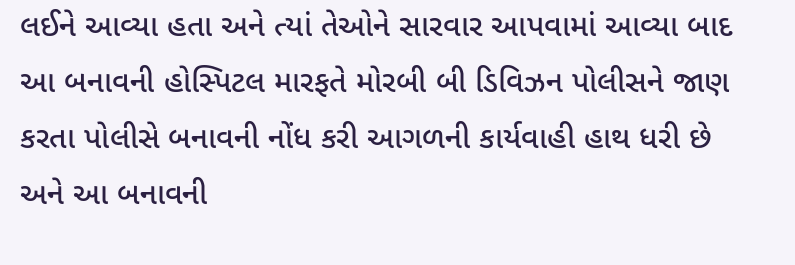લઈને આવ્યા હતા અને ત્યાં તેઓને સારવાર આપવામાં આવ્યા બાદ આ બનાવની હોસ્પિટલ મારફતે મોરબી બી ડિવિઝન પોલીસને જાણ કરતા પોલીસે બનાવની નોંધ કરી આગળની કાર્યવાહી હાથ ધરી છે અને આ બનાવની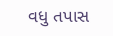વધુ તપાસ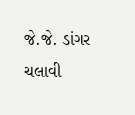જે.જે. ડાંગર ચલાવી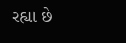રહ્યા છે